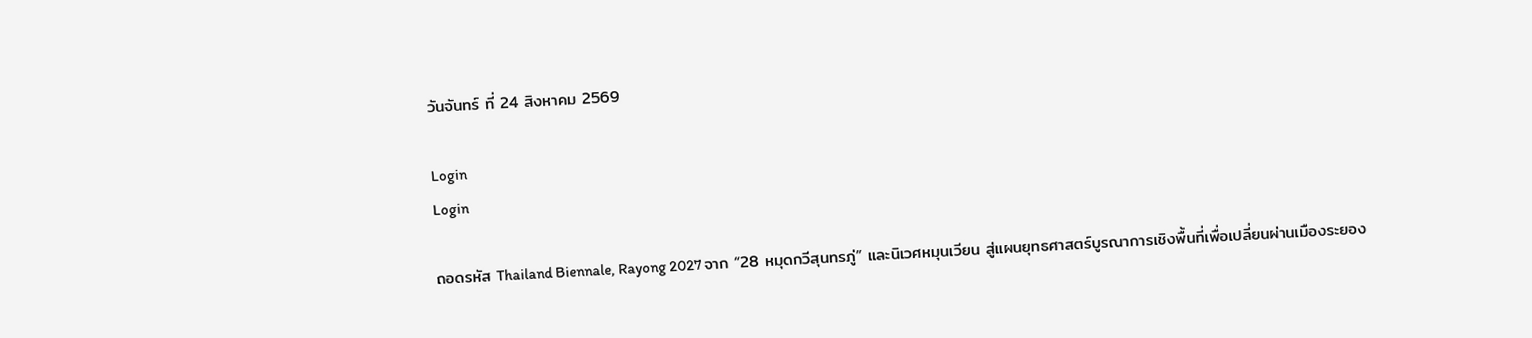วันจันทร์ ที่ 24 สิงหาคม 2569

Login
Login

ถอดรหัส Thailand Biennale, Rayong 2027 จาก “28 หมุดกวีสุนทรภู่” และนิเวศหมุนเวียน สู่แผนยุทธศาสตร์บูรณาการเชิงพื้นที่เพื่อเปลี่ยนผ่านเมืองระยอง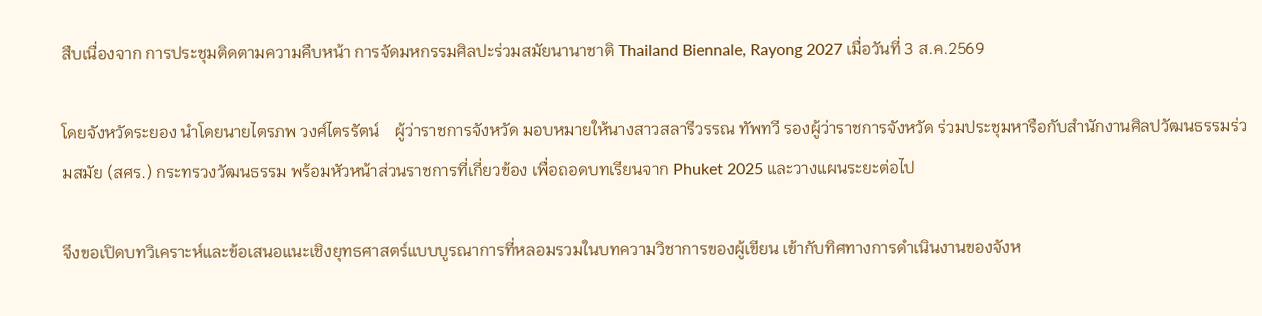สืบเนื่องจาก การประชุมติดตามความคืบหน้า การจัดมหกรรมศิลปะร่วมสมัยนานาชาติ Thailand Biennale, Rayong 2027 เมื่อวันที่ 3 ส.ค.2569

โดยจังหวัดระยอง นำโดยนายไตรภพ วงศ์ไตรรัตน์    ผู้ว่าราชการจังหวัด มอบหมายให้นางสาวสลารีวรรณ ทัพทวี รองผู้ว่าราชการจังหวัด ร่วมประชุมหารือกับสำนักงานศิลปวัฒนธรรมร่วมสมัย (สศร.) กระทรวงวัฒนธรรม พร้อมหัวหน้าส่วนราชการที่เกี่ยวข้อง เพื่อถอดบทเรียนจาก Phuket 2025 และวางแผนระยะต่อไป

จึงขอเปิดบทวิเคราะห์และข้อเสนอแนะเชิงยุทธศาสตร์แบบบูรณาการที่หลอมรวมในบทความวิชาการของผู้เขียน เข้ากับทิศทางการดำเนินงานของจังห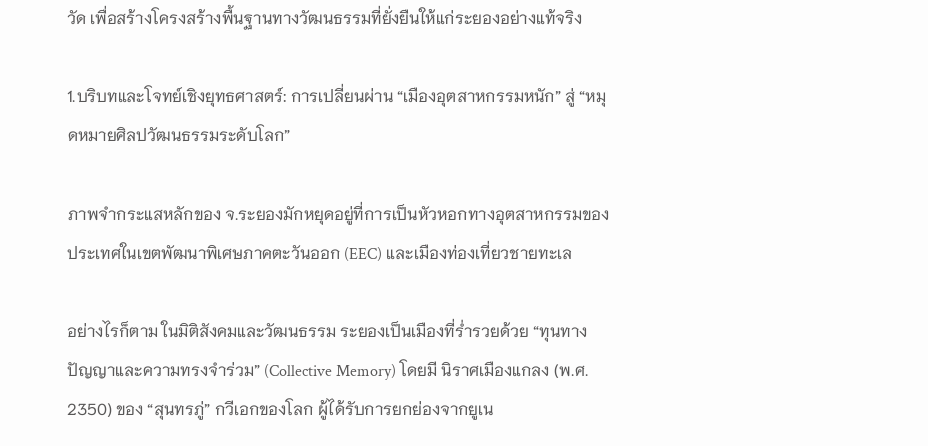วัด เพื่อสร้างโครงสร้างพื้นฐานทางวัฒนธรรมที่ยั่งยืนให้แก่ระยองอย่างแท้จริง

1.บริบทและโจทย์เชิงยุทธศาสตร์: การเปลี่ยนผ่าน “เมืองอุตสาหกรรมหนัก” สู่ “หมุดหมายศิลปวัฒนธรรมระดับโลก”

ภาพจำกระแสหลักของ จ.ระยองมักหยุดอยู่ที่การเป็นหัวหอกทางอุตสาหกรรมของประเทศในเขตพัฒนาพิเศษภาคตะวันออก (EEC) และเมืองท่องเที่ยวชายทะเล

อย่างไรก็ตาม ในมิติสังคมและวัฒนธรรม ระยองเป็นเมืองที่ร่ำรวยด้วย “ทุนทางปัญญาและความทรงจำร่วม” (Collective Memory) โดยมี นิราศเมืองแกลง (พ.ศ. 2350) ของ “สุนทรภู่” กวีเอกของโลก ผู้ได้รับการยกย่องจากยูเน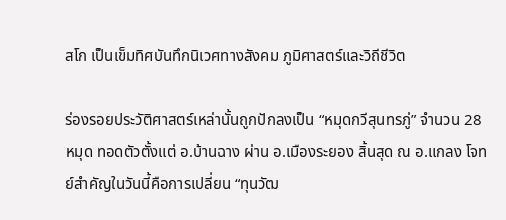สโก เป็นเข็มทิศบันทึกนิเวศทางสังคม ภูมิศาสตร์และวิถีชีวิต

ร่องรอยประวัติศาสตร์เหล่านั้นถูกปักลงเป็น “หมุดกวีสุนทรภู่” จำนวน 28 หมุด ทอดตัวตั้งแต่ อ.บ้านฉาง ผ่าน อ.เมืองระยอง สิ้นสุด ณ อ.แกลง โจทย์สำคัญในวันนี้คือการเปลี่ยน “ทุนวัฒ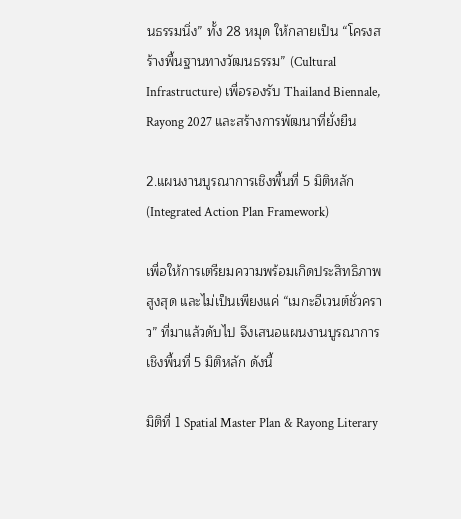นธรรมนิ่ง” ทั้ง 28 หมุด ให้กลายเป็น “โครงสร้างพื้นฐานทางวัฒนธรรม” (Cultural Infrastructure) เพื่อรองรับ Thailand Biennale, Rayong 2027 และสร้างการพัฒนาที่ยั่งยืน

2.แผนงานบูรณาการเชิงพื้นที่ 5 มิติหลัก (Integrated Action Plan Framework)

เพื่อให้การเตรียมความพร้อมเกิดประสิทธิภาพสูงสุด และไม่เป็นเพียงแค่ “เมกะอีเวนต์ชั่วคราว” ที่มาแล้วดับไป จึงเสนอแผนงานบูรณาการเชิงพื้นที่ 5 มิติหลัก ดังนี้

มิติที่ 1 Spatial Master Plan & Rayong Literary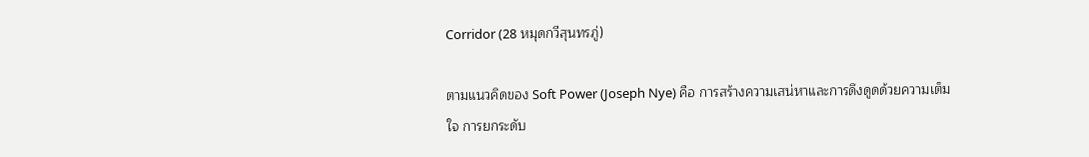Corridor (28 หมุดกวีสุนทรภู่)

ตามแนวคิดของ Soft Power (Joseph Nye) คือ การสร้างความเสน่หาและการดึงดูดด้วยความเต็มใจ การยกระดับ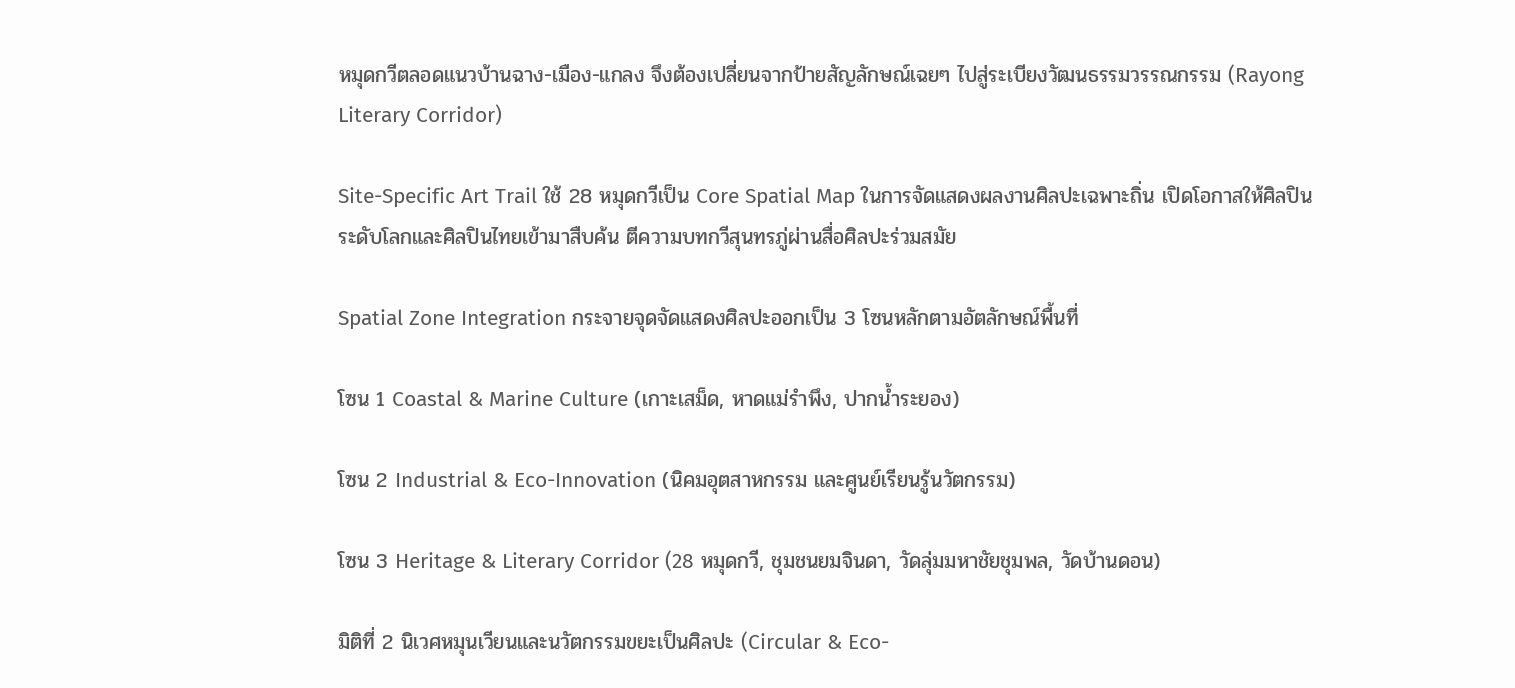หมุดกวีตลอดแนวบ้านฉาง-เมือง-แกลง จึงต้องเปลี่ยนจากป้ายสัญลักษณ์เฉยๆ ไปสู่ระเบียงวัฒนธรรมวรรณกรรม (Rayong Literary Corridor)

Site-Specific Art Trail ใช้ 28 หมุดกวีเป็น Core Spatial Map ในการจัดแสดงผลงานศิลปะเฉพาะถิ่น เปิดโอกาสให้ศิลปินระดับโลกและศิลปินไทยเข้ามาสืบค้น ตีความบทกวีสุนทรภู่ผ่านสื่อศิลปะร่วมสมัย

Spatial Zone Integration กระจายจุดจัดแสดงศิลปะออกเป็น 3 โซนหลักตามอัตลักษณ์พื้นที่

โซน 1 Coastal & Marine Culture (เกาะเสม็ด, หาดแม่รำพึง, ปากน้ำระยอง)

โซน 2 Industrial & Eco-Innovation (นิคมอุตสาหกรรม และศูนย์เรียนรู้นวัตกรรม)

โซน 3 Heritage & Literary Corridor (28 หมุดกวี, ชุมชนยมจินดา, วัดลุ่มมหาชัยชุมพล, วัดบ้านดอน)

มิติที่ 2 นิเวศหมุนเวียนและนวัตกรรมขยะเป็นศิลปะ (Circular & Eco-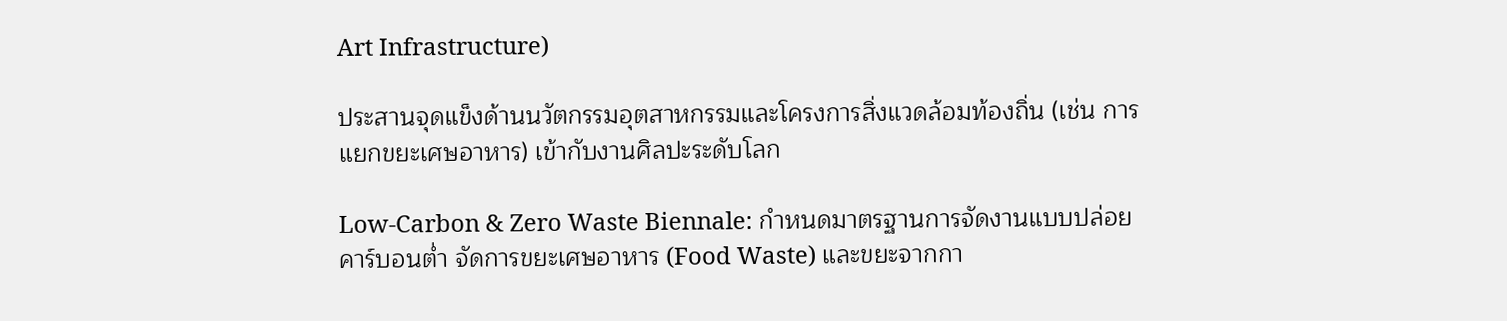Art Infrastructure)

ประสานจุดแข็งด้านนวัตกรรมอุตสาหกรรมและโครงการสิ่งแวดล้อมท้องถิ่น (เช่น การแยกขยะเศษอาหาร) เข้ากับงานศิลปะระดับโลก

Low-Carbon & Zero Waste Biennale: กำหนดมาตรฐานการจัดงานแบบปล่อยคาร์บอนต่ำ จัดการขยะเศษอาหาร (Food Waste) และขยะจากกา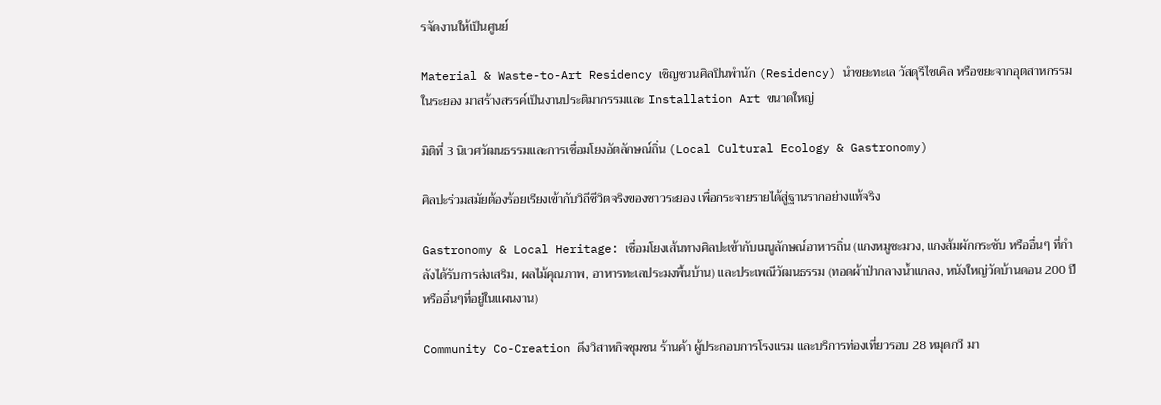รจัดงานให้เป็นศูนย์

Material & Waste-to-Art Residency เชิญชวนศิลปินพำนัก (Residency) นำขยะทะเล วัสดุรีไซเคิล หรือขยะจากอุตสาหกรรมในระยอง มาสร้างสรรค์เป็นงานประติมากรรมและ Installation Art ขนาดใหญ่

มิติที่ 3 นิเวศวัฒนธรรมและการเชื่อมโยงอัตลักษณ์ถิ่น (Local Cultural Ecology & Gastronomy)

ศิลปะร่วมสมัยต้องร้อยเรียงเข้ากับวิถีชีวิตจริงของชาวระยอง เพื่อกระจายรายได้สู่ฐานรากอย่างแท้จริง

Gastronomy & Local Heritage: เชื่อมโยงเส้นทางศิลปะเข้ากับเมนูลักษณ์อาหารถิ่น (แกงหมูชะมวง, แกงส้มผักกระชับ หรืออื่นๆ ที่กำลังได้รับการส่งเสริม, ผลไม้คุณภาพ, อาหารทะเลประมงพื้นบ้าน) และประเพณีวัฒนธรรม (ทอดผ้าป่ากลางน้ำแกลง, หนังใหญ่วัดบ้านดอน 200 ปี หรืออื่นๆที่อยู่ในแผนงาน)

Community Co-Creation ดึงวิสาหกิจชุมชน ร้านค้า ผู้ประกอบการโรงแรม และบริการท่องเที่ยวรอบ 28 หมุดกวี มา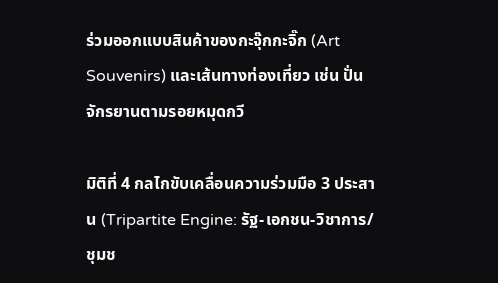ร่วมออกแบบสินค้าของกะจุ๊กกะจิ๊ก (Art Souvenirs) และเส้นทางท่องเที่ยว เช่น ปั่นจักรยานตามรอยหมุดกวี

มิติที่ 4 กลไกขับเคลื่อนความร่วมมือ 3 ประสาน (Tripartite Engine: รัฐ-เอกชน-วิชาการ/ชุมช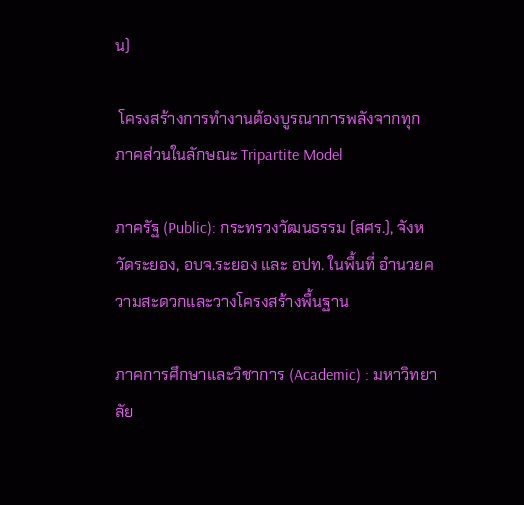น)

 โครงสร้างการทำงานต้องบูรณาการพลังจากทุกภาคส่วนในลักษณะ Tripartite Model

ภาครัฐ (Public): กระทรวงวัฒนธรรม (สศร.), จังหวัดระยอง, อบจ.ระยอง และ อปท. ในพื้นที่ อำนวยความสะดวกและวางโครงสร้างพื้นฐาน

ภาคการศึกษาและวิชาการ (Academic) : มหาวิทยาลัย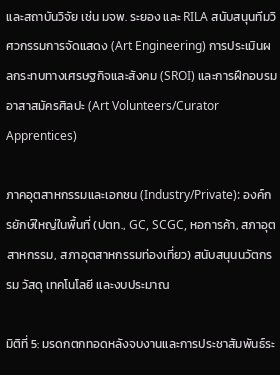และสถาบันวิจัย เช่น มจพ. ระยอง และ RILA สนับสนุนทีมวิศวกรรมการจัดแสดง (Art Engineering) การประเมินผลกระทบทางเศรษฐกิจและสังคม (SROI) และการฝึกอบรมอาสาสมัครศิลปะ (Art Volunteers/Curator Apprentices)

ภาคอุตสาหกรรมและเอกชน (Industry/Private): องค์กรยักษ์ใหญ่ในพื้นที่ (ปตท., GC, SCGC, หอการค้า, สภาอุตสาหกรรม, สภาอุตสาหกรรมท่องเที่ยว) สนับสนุนนวัตกรรม วัสดุ เทคโนโลยี และงบประมาณ

มิติที่ 5: มรดกตกทอดหลังจบงานและการประชาสัมพันธ์ระ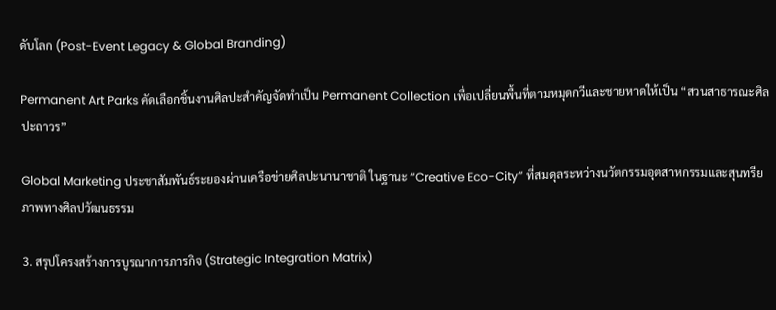ดับโลก (Post-Event Legacy & Global Branding)

Permanent Art Parks คัดเลือกชิ้นงานศิลปะสำคัญจัดทำเป็น Permanent Collection เพื่อเปลี่ยนพื้นที่ตามหมุดกวีและชายหาดให้เป็น “สวนสาธารณะศิลปะถาวร”

Global Marketing ประชาสัมพันธ์ระยองผ่านเครือข่ายศิลปะนานาชาติ ในฐานะ “Creative Eco-City” ที่สมดุลระหว่างนวัตกรรมอุตสาหกรรมและสุนทรียภาพทางศิลปวัฒนธรรม

3. สรุปโครงสร้างการบูรณาการภารกิจ (Strategic Integration Matrix)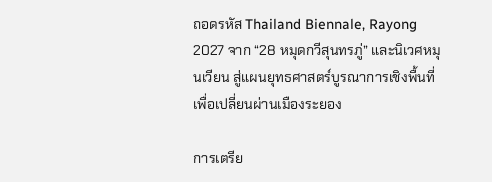ถอดรหัส Thailand Biennale, Rayong 2027 จาก “28 หมุดกวีสุนทรภู่” และนิเวศหมุนเวียน สู่แผนยุทธศาสตร์บูรณาการเชิงพื้นที่เพื่อเปลี่ยนผ่านเมืองระยอง

การเตรีย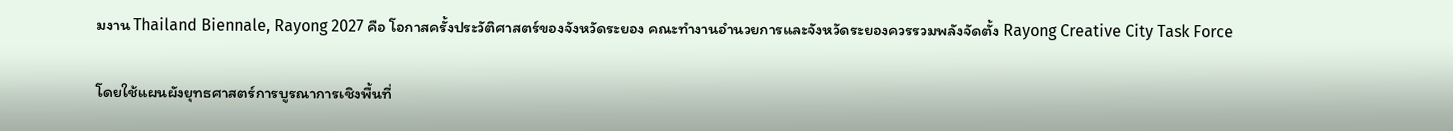มงาน Thailand Biennale, Rayong 2027 คือ โอกาสครั้งประวัติศาสตร์ของจังหวัดระยอง คณะทำงานอำนวยการและจังหวัดระยองควรรวมพลังจัดตั้ง Rayong Creative City Task Force

โดยใช้แผนผังยุทธศาสตร์การบูรณาการเชิงพื้นที่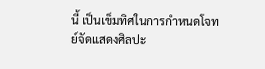นี้ เป็นเข็มทิศในการกำหนดโจทย์จัดแสดงศิลปะ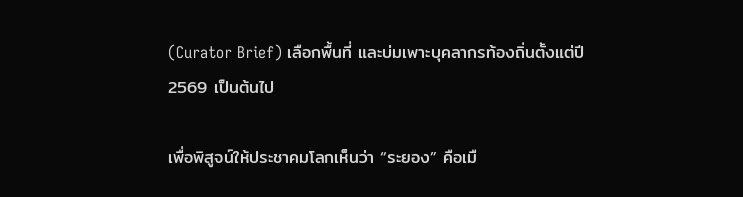(Curator Brief) เลือกพื้นที่ และบ่มเพาะบุคลากรท้องถิ่นตั้งแต่ปี 2569 เป็นต้นไป

เพื่อพิสูจน์ให้ประชาคมโลกเห็นว่า “ระยอง” คือเมื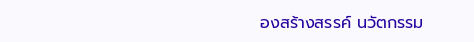องสร้างสรรค์ นวัตกรรม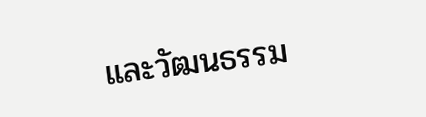และวัฒนธรรม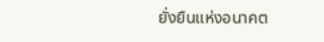ยั่งยืนแห่งอนาคต